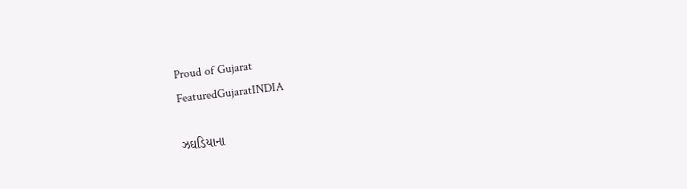Proud of Gujarat
FeaturedGujaratINDIA

ઝઘડિયાના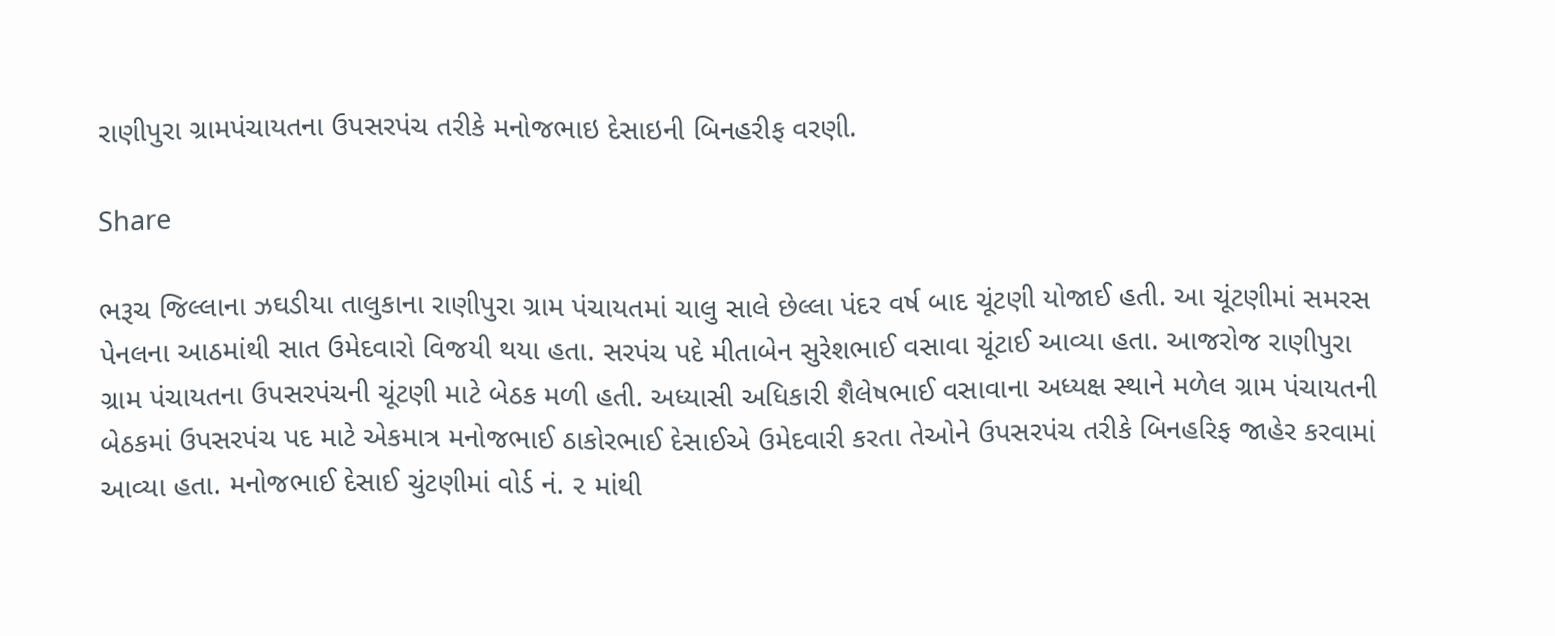રાણીપુરા ગ્રામપંચાયતના ઉપસરપંચ તરીકે મનોજભાઇ દેસાઇની બિનહરીફ વરણી.

Share

ભરૂચ જિલ્લાના ઝઘડીયા તાલુકાના રાણીપુરા ગ્રામ પંચાયતમાં ચાલુ સાલે છેલ્લા પંદર વર્ષ બાદ ચૂંટણી યોજાઈ હતી. આ ચૂંટણીમાં સમરસ પેનલના આઠમાંથી સાત ઉમેદવારો વિજયી થયા હતા. સરપંચ પદે મીતાબેન સુરેશભાઈ વસાવા ચૂંટાઈ આવ્યા હતા. આજરોજ રાણીપુરા ગ્રામ પંચાયતના ઉપસરપંચની ચૂંટણી માટે બેઠક મળી હતી. અધ્યાસી અધિકારી શૈલેષભાઈ વસાવાના અધ્યક્ષ સ્થાને મળેલ ગ્રામ પંચાયતની બેઠકમાં ઉપસરપંચ પદ માટે એકમાત્ર મનોજભાઈ ઠાકોરભાઈ દેસાઈએ ઉમેદવારી કરતા તેઓને ઉપસરપંચ તરીકે બિનહરિફ જાહેર કરવામાં આવ્યા હતા. મનોજભાઈ દેસાઈ ચુંટણીમાં વોર્ડ નં. ૨ માંથી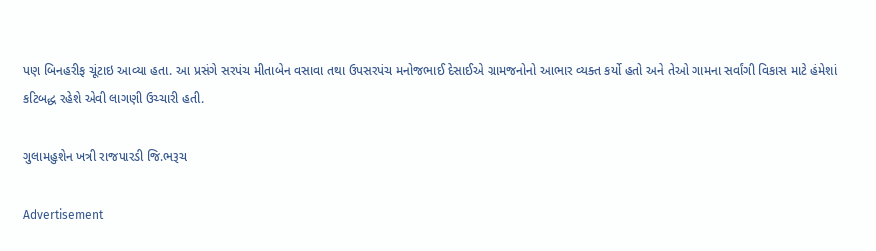પણ બિનહરીફ ચૂંટાઇ આવ્યા હતા. આ પ્રસંગે સરપંચ મીતાબેન વસાવા તથા ઉપસરપંચ મનોજભાઈ દેસાઈએ ગ્રામજનોનો આભાર વ્યક્ત કર્યો હતો અને તેઓ ગામના સર્વાંગી વિકાસ માટે હંમેશાં કટિબદ્ધ રહેશે એવી લાગણી ઉચ્ચારી હતી.

ગુલામહુશેન ખત્રી રાજપારડી જિ.ભરૂચ

Advertisement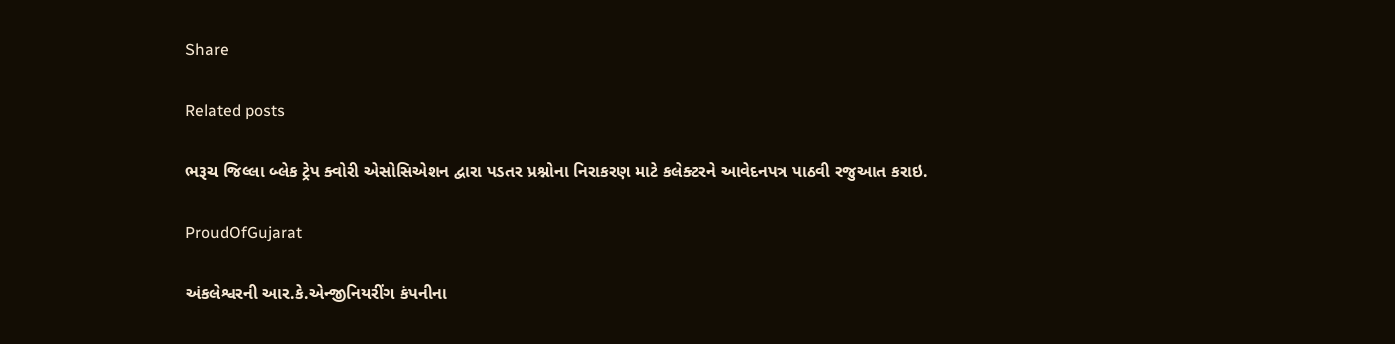Share

Related posts

ભરૂચ જિલ્લા બ્લેક ટ્રેપ ક્વોરી એસોસિએશન દ્વારા પડતર પ્રશ્નોના નિરાકરણ માટે કલેક્ટરને આવેદનપત્ર પાઠવી રજુઆત કરાઇ.

ProudOfGujarat

અંકલેશ્વરની આર.કે.એન્જીનિયરીંગ કંપનીના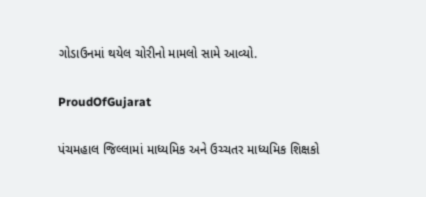ગોડાઉનમાં થયેલ ચોરીનો મામલો સામે આવ્યો.

ProudOfGujarat

પંચમહાલ જિલ્લામાં માધ્યમિક અને ઉચ્ચતર માધ્યમિક શિક્ષકો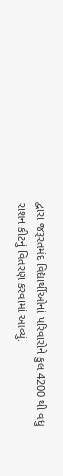દ્વારા જરૂરતમંદ વિદ્યાર્થીઓનાં પરિવારોને કુલ 4200 થી વધુ રાશન કીટનું વિતરણ કરવામાં આવ્યું.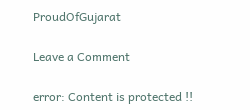ProudOfGujarat

Leave a Comment

error: Content is protected !!